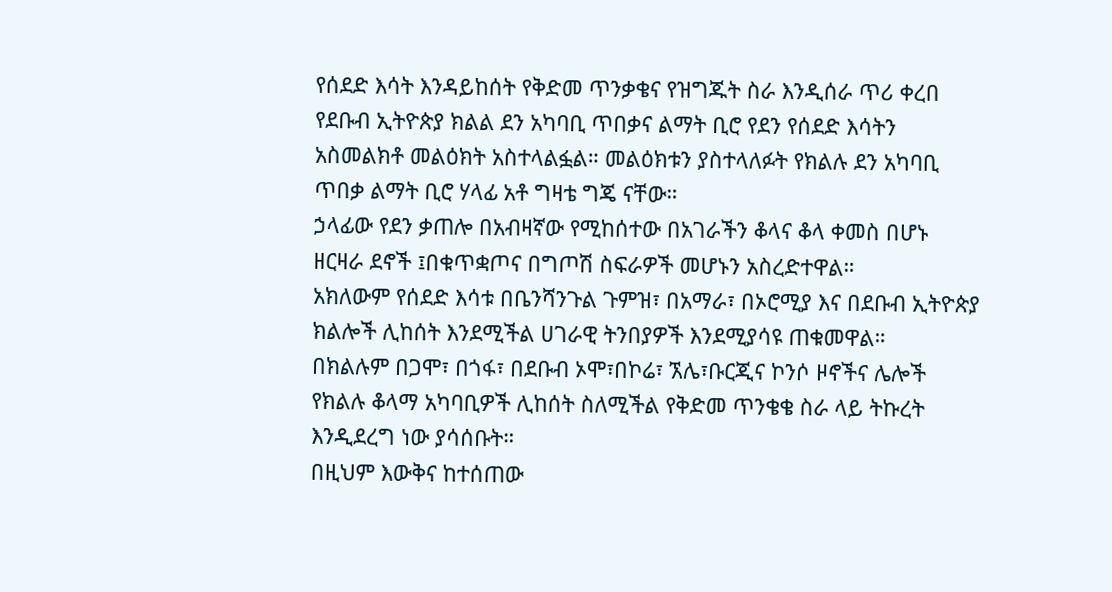የሰደድ እሳት እንዳይከሰት የቅድመ ጥንቃቄና የዝግጁት ስራ እንዲሰራ ጥሪ ቀረበ
የደቡብ ኢትዮጵያ ክልል ደን አካባቢ ጥበቃና ልማት ቢሮ የደን የሰደድ እሳትን አስመልክቶ መልዕክት አስተላልፏል። መልዕክቱን ያስተላለፉት የክልሉ ደን አካባቢ ጥበቃ ልማት ቢሮ ሃላፊ አቶ ግዛቴ ግጄ ናቸው።
ኃላፊው የደን ቃጠሎ በአብዛኛው የሚከሰተው በአገራችን ቆላና ቆላ ቀመስ በሆኑ ዘርዛራ ደኖች ፤በቁጥቋጦና በግጦሽ ስፍራዎች መሆኑን አስረድተዋል።
አክለውም የሰደድ እሳቱ በቤንሻንጉል ጉምዝ፣ በአማራ፣ በኦሮሚያ እና በደቡብ ኢትዮጵያ ክልሎች ሊከሰት እንደሚችል ሀገራዊ ትንበያዎች እንደሚያሳዩ ጠቁመዋል።
በክልሉም በጋሞ፣ በጎፋ፣ በደቡብ ኦሞ፣በኮሬ፣ ኧሌ፣ቡርጂና ኮንሶ ዞኖችና ሌሎች የክልሉ ቆላማ አካባቢዎች ሊከሰት ስለሚችል የቅድመ ጥንቄቄ ስራ ላይ ትኩረት እንዲደረግ ነው ያሳሰቡት።
በዚህም እውቅና ከተሰጠው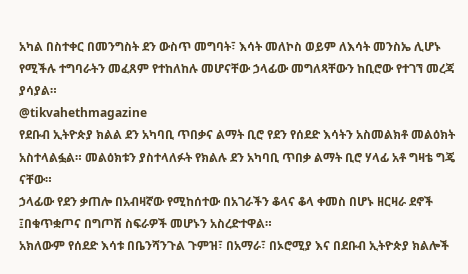አካል በስተቀር በመንግስት ደን ውስጥ መግባት፣ እሳት መለኮስ ወይም ለእሳት መንስኤ ሊሆኑ የሚችሉ ተግባራትን መፈጸም የተከለከሉ መሆናቸው ኃላፊው መግለጻቸውን ከቢሮው የተገኘ መረጃ ያሳያል።
@tikvahethmagazine
የደቡብ ኢትዮጵያ ክልል ደን አካባቢ ጥበቃና ልማት ቢሮ የደን የሰደድ እሳትን አስመልክቶ መልዕክት አስተላልፏል። መልዕክቱን ያስተላለፉት የክልሉ ደን አካባቢ ጥበቃ ልማት ቢሮ ሃላፊ አቶ ግዛቴ ግጄ ናቸው።
ኃላፊው የደን ቃጠሎ በአብዛኛው የሚከሰተው በአገራችን ቆላና ቆላ ቀመስ በሆኑ ዘርዛራ ደኖች ፤በቁጥቋጦና በግጦሽ ስፍራዎች መሆኑን አስረድተዋል።
አክለውም የሰደድ እሳቱ በቤንሻንጉል ጉምዝ፣ በአማራ፣ በኦሮሚያ እና በደቡብ ኢትዮጵያ ክልሎች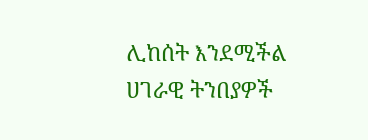ሊከሰት እንደሚችል ሀገራዊ ትንበያዎች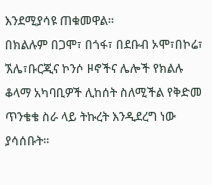እንደሚያሳዩ ጠቁመዋል።
በክልሉም በጋሞ፣ በጎፋ፣ በደቡብ ኦሞ፣በኮሬ፣ ኧሌ፣ቡርጂና ኮንሶ ዞኖችና ሌሎች የክልሉ ቆላማ አካባቢዎች ሊከሰት ስለሚችል የቅድመ ጥንቄቄ ስራ ላይ ትኩረት እንዲደረግ ነው ያሳሰቡት።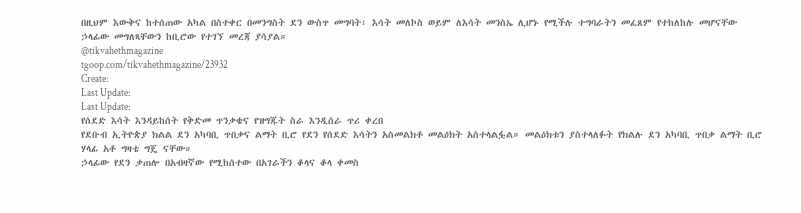በዚህም እውቅና ከተሰጠው አካል በስተቀር በመንግስት ደን ውስጥ መግባት፣ እሳት መለኮስ ወይም ለእሳት መንስኤ ሊሆኑ የሚችሉ ተግባራትን መፈጸም የተከለከሉ መሆናቸው ኃላፊው መግለጻቸውን ከቢሮው የተገኘ መረጃ ያሳያል።
@tikvahethmagazine
tgoop.com/tikvahethmagazine/23932
Create:
Last Update:
Last Update:
የሰደድ እሳት እንዳይከሰት የቅድመ ጥንቃቄና የዝግጁት ስራ እንዲሰራ ጥሪ ቀረበ
የደቡብ ኢትዮጵያ ክልል ደን አካባቢ ጥበቃና ልማት ቢሮ የደን የሰደድ እሳትን አስመልክቶ መልዕክት አስተላልፏል። መልዕክቱን ያስተላለፉት የክልሉ ደን አካባቢ ጥበቃ ልማት ቢሮ ሃላፊ አቶ ግዛቴ ግጄ ናቸው።
ኃላፊው የደን ቃጠሎ በአብዛኛው የሚከሰተው በአገራችን ቆላና ቆላ ቀመስ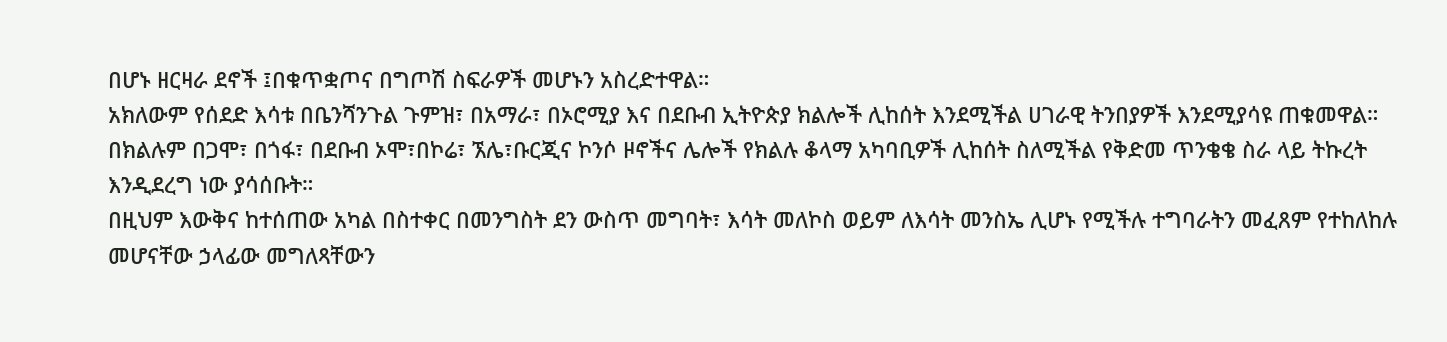በሆኑ ዘርዛራ ደኖች ፤በቁጥቋጦና በግጦሽ ስፍራዎች መሆኑን አስረድተዋል።
አክለውም የሰደድ እሳቱ በቤንሻንጉል ጉምዝ፣ በአማራ፣ በኦሮሚያ እና በደቡብ ኢትዮጵያ ክልሎች ሊከሰት እንደሚችል ሀገራዊ ትንበያዎች እንደሚያሳዩ ጠቁመዋል።
በክልሉም በጋሞ፣ በጎፋ፣ በደቡብ ኦሞ፣በኮሬ፣ ኧሌ፣ቡርጂና ኮንሶ ዞኖችና ሌሎች የክልሉ ቆላማ አካባቢዎች ሊከሰት ስለሚችል የቅድመ ጥንቄቄ ስራ ላይ ትኩረት እንዲደረግ ነው ያሳሰቡት።
በዚህም እውቅና ከተሰጠው አካል በስተቀር በመንግስት ደን ውስጥ መግባት፣ እሳት መለኮስ ወይም ለእሳት መንስኤ ሊሆኑ የሚችሉ ተግባራትን መፈጸም የተከለከሉ መሆናቸው ኃላፊው መግለጻቸውን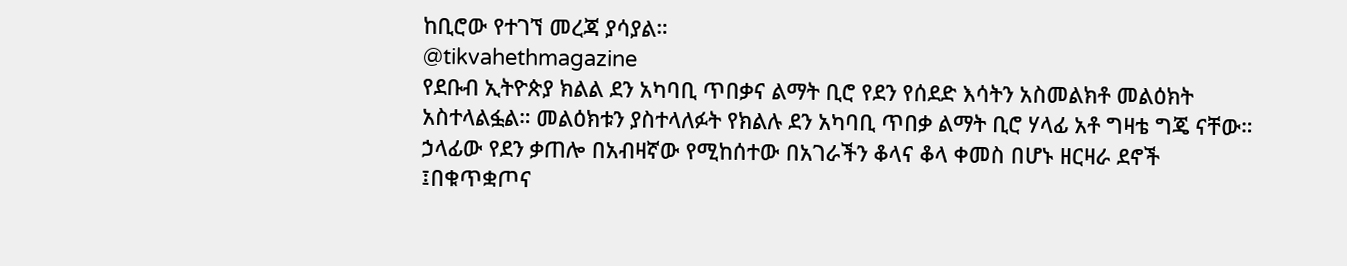ከቢሮው የተገኘ መረጃ ያሳያል።
@tikvahethmagazine
የደቡብ ኢትዮጵያ ክልል ደን አካባቢ ጥበቃና ልማት ቢሮ የደን የሰደድ እሳትን አስመልክቶ መልዕክት አስተላልፏል። መልዕክቱን ያስተላለፉት የክልሉ ደን አካባቢ ጥበቃ ልማት ቢሮ ሃላፊ አቶ ግዛቴ ግጄ ናቸው።
ኃላፊው የደን ቃጠሎ በአብዛኛው የሚከሰተው በአገራችን ቆላና ቆላ ቀመስ በሆኑ ዘርዛራ ደኖች ፤በቁጥቋጦና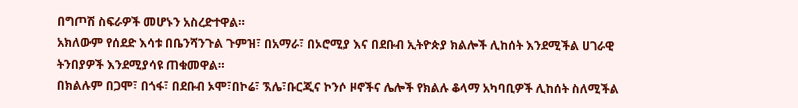በግጦሽ ስፍራዎች መሆኑን አስረድተዋል።
አክለውም የሰደድ እሳቱ በቤንሻንጉል ጉምዝ፣ በአማራ፣ በኦሮሚያ እና በደቡብ ኢትዮጵያ ክልሎች ሊከሰት እንደሚችል ሀገራዊ ትንበያዎች እንደሚያሳዩ ጠቁመዋል።
በክልሉም በጋሞ፣ በጎፋ፣ በደቡብ ኦሞ፣በኮሬ፣ ኧሌ፣ቡርጂና ኮንሶ ዞኖችና ሌሎች የክልሉ ቆላማ አካባቢዎች ሊከሰት ስለሚችል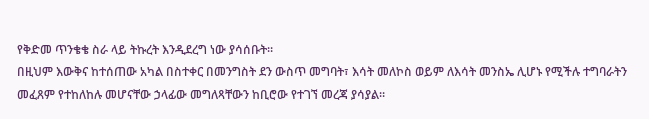የቅድመ ጥንቄቄ ስራ ላይ ትኩረት እንዲደረግ ነው ያሳሰቡት።
በዚህም እውቅና ከተሰጠው አካል በስተቀር በመንግስት ደን ውስጥ መግባት፣ እሳት መለኮስ ወይም ለእሳት መንስኤ ሊሆኑ የሚችሉ ተግባራትን መፈጸም የተከለከሉ መሆናቸው ኃላፊው መግለጻቸውን ከቢሮው የተገኘ መረጃ ያሳያል።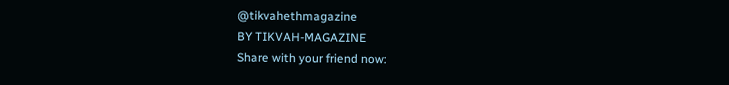@tikvahethmagazine
BY TIKVAH-MAGAZINE
Share with your friend now: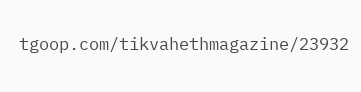tgoop.com/tikvahethmagazine/23932